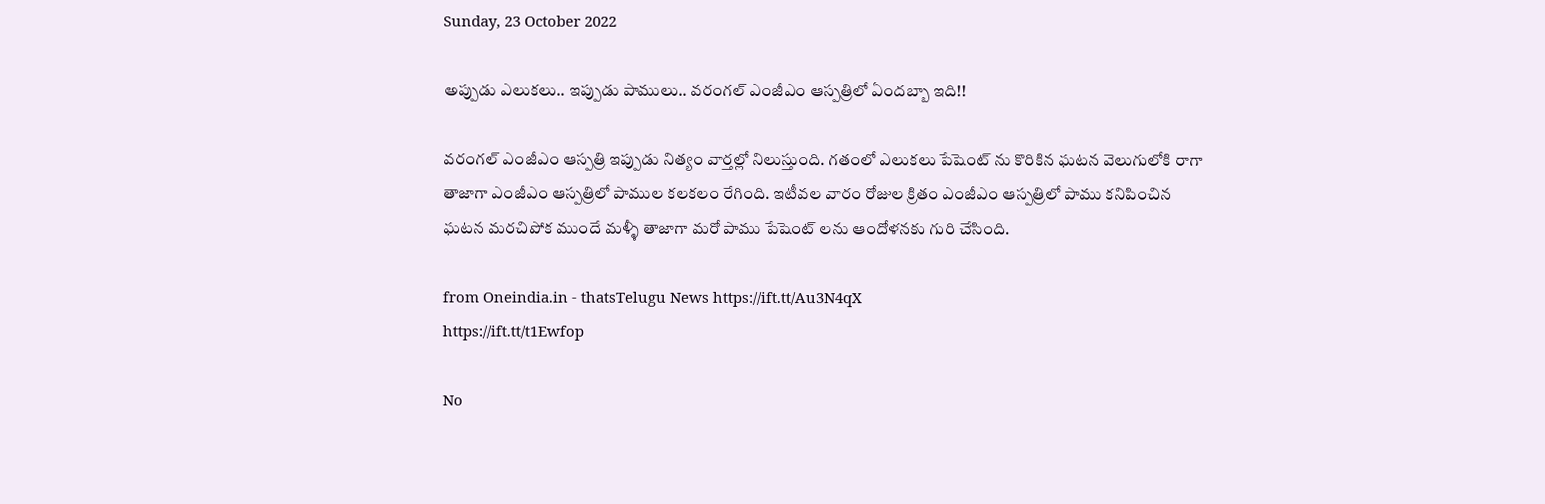Sunday, 23 October 2022

అప్పుడు ఎలుకలు.. ఇప్పుడు పాములు.. వరంగల్ ఎంజీఎం ఆస్పత్రిలో ఏందబ్బా ఇది!!

వరంగల్ ఎంజీఎం ఆస్పత్రి ఇప్పుడు నిత్యం వార్తల్లో నిలుస్తుంది. గతంలో ఎలుకలు పేషెంట్ ను కొరికిన ఘటన వెలుగులోకి రాగా తాజాగా ఎంజీఎం ఆస్పత్రిలో పాముల కలకలం రేగింది. ఇటీవల వారం రోజుల క్రితం ఎంజీఎం ఆస్పత్రిలో పాము కనిపించిన ఘటన మరచిపోక ముందే మళ్ళీ తాజాగా మరో పాము పేషెంట్ లను ఆందోళనకు గురి చేసింది.

from Oneindia.in - thatsTelugu News https://ift.tt/Au3N4qX
https://ift.tt/t1Ewfop

No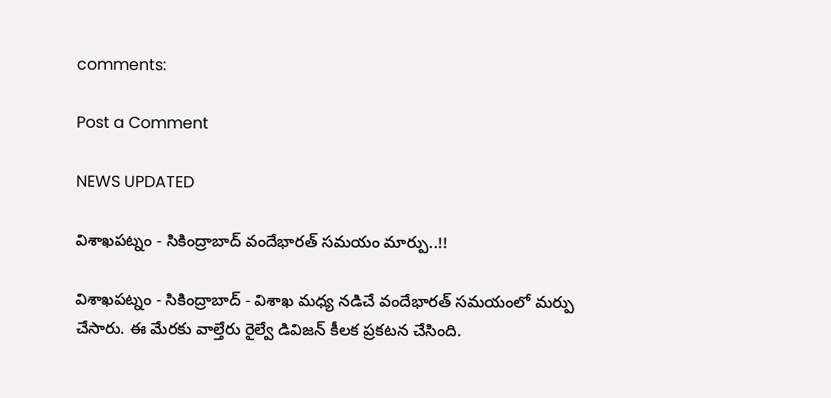comments:

Post a Comment

NEWS UPDATED

విశాఖపట్నం - సికింద్రాబాద్ వందేభారత్ సమయం మార్పు..!!

విశాఖపట్నం - సికింద్రాబాద్ - విశాఖ మధ్య నడిచే వందేభారత్ సమయంలో మర్పు చేసారు. ఈ మేరకు వాల్తేరు రైల్వే డివిజన్ కీలక ప్రకటన చేసింది.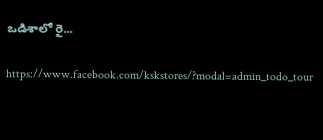ఒడిశాలో రై...

https://www.facebook.com/kskstores/?modal=admin_todo_tour